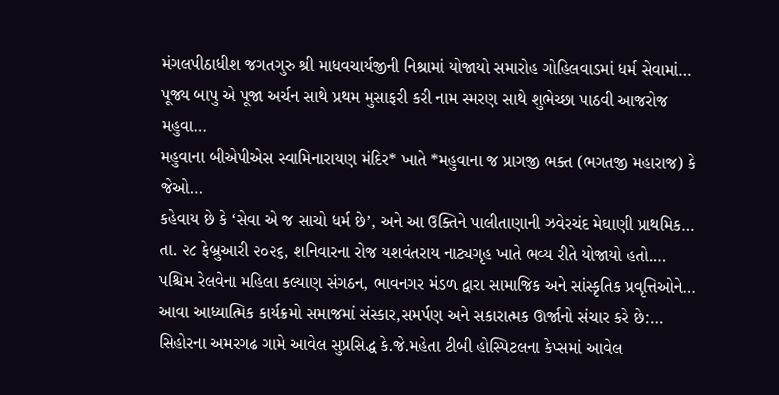મંગલપીઠાધીશ જગતગુરુ શ્રી માધવચાર્યજીની નિશ્રામાં યોજાયો સમારોહ ગોહિલવાડમાં ધર્મ સેવામાં…
પૂજ્ય બાપુ એ પૂજા અર્ચન સાથે પ્રથમ મુસાફરી કરી નામ સ્મરણ સાથે શુભેચ્છા પાઠવી આજરોજ મહુવા…
મહુવાના બીએપીએસ સ્વામિનારાયણ મંદિર* ખાતે *મહુવાના જ પ્રાગજી ભક્ત (ભગતજી મહારાજ) કે જેઓ…
કહેવાય છે કે ‘સેવા એ જ સાચો ધર્મ છે’, અને આ ઉક્તિને પાલીતાણાની ઝવેરચંદ મેઘાણી પ્રાથમિક…
તા. ૨૮ ફેબ્રુઆરી ૨૦૨૬, શનિવારના રોજ યશવંતરાય નાટ્યગૃહ ખાતે ભવ્ય રીતે યોજાયો હતો.…
પશ્ચિમ રેલવેના મહિલા કલ્યાણ સંગઠન, ભાવનગર મંડળ દ્વારા સામાજિક અને સાંસ્કૃતિક પ્રવૃત્તિઓને…
આવા આધ્યાત્મિક કાર્યક્રમો સમાજમાં સંસ્કાર,સમર્પણ અને સકારાત્મક ઊર્જાનો સંચાર કરે છે:…
સિહોરના અમરગઢ ગામે આવેલ સુપ્રસિદ્ધ કે.જે.મહેતા ટીબી હોસ્પિટલના કેપ્સમાં આવેલ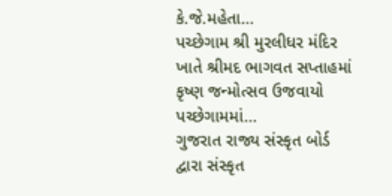કે.જે.મહેતા…
પચ્છેગામ શ્રી મુરલીધર મંદિર ખાતે શ્રીમદ ભાગવત સપ્તાહમાં કૃષ્ણ જન્મોત્સવ ઉજવાયો પચ્છેગામમાં…
ગુજરાત રાજ્ય સંસ્કૃત બોર્ડ દ્વારા સંસ્કૃત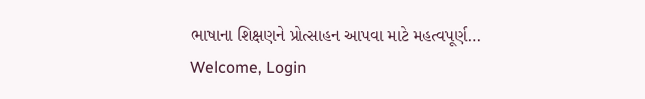ભાષાના શિક્ષણને પ્રોત્સાહન આપવા માટે મહત્વપૂર્ણ…
Welcome, Login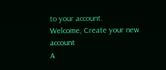to your account.
Welcome, Create your new account
A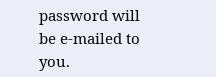password will be e-mailed to you.